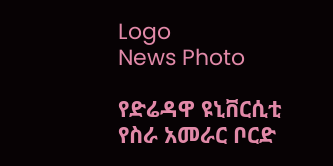Logo
News Photo

የድሬዳዋ ዩኒቨርሲቲ የስራ አመራር ቦርድ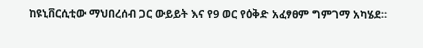ከዩኒቨርሲቲው ማህበረሰብ ጋር ውይይት እና የ9 ወር የዕቅድ አፈፃፀም ግምገማ አካሄደ።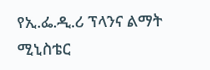የኢ.ፌ.ዲ.ሪ ፕላንና ልማት ሚኒስቴር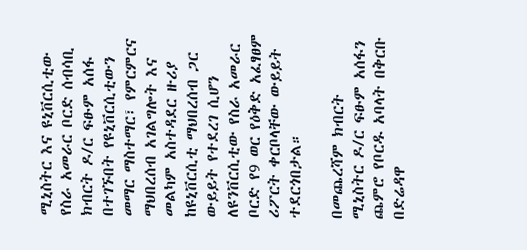ሚኒስትር እና ዩኒቨርሲቲው የስራ አመራር ቦርድ ሰብሳቢ ክብርት ዶ/ር ፍፁም አሰፋ በተገኙበት የዩኒቨርሲቲውን መማር ማስተማር፣ የምርምርና ማህበረሰብ አገልግሎት እና መልካም አስተዳደር ዙሪያ ከዩኒቨርሲቲ ማህበረሰብ ጋር ውይይት የተደረገ ሲሆን ለዩንቨርሲቲው የስራ አመራር ቦርድ የ9 ወር የዕቅድ አፈፃፀም ሪፖርት ቀርቦላቸው ውይይት ተደርጎበታል።

በመጨረሻም ክብርት ሚኒስትር ዶ/ር ፍፁም አሰፋን ጨምሮ የቦርዱ አባላት በቅርቡ በድሬዳዋ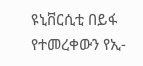ዩኒቨርሲቲ በይፋ የተመረቀውን የኢ-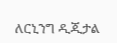ለርኒንግ ዲጂታል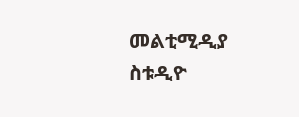መልቲሚዲያ ስቱዲዮ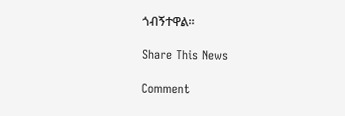ጎብኝተዋል፡፡

Share This News

Comment